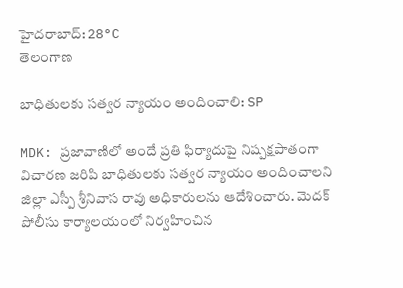హైదరాబాద్: 28°C
తెలంగాణ

బాధితులకు సత్వర న్యాయం అందించాలి: SP

MDK: ప్రజావాణిలో అందే ప్రతి ఫిర్యాదుపై నిష్పక్షపాతంగా విచారణ జరిపి బాధితులకు సత్వర న్యాయం అందించాలని జిల్లా ఎస్పీ శ్రీనివాస రావు అధికారులను ఆదేశించారు. మెదక్ పోలీసు కార్యాలయంలో నిర్వహించిన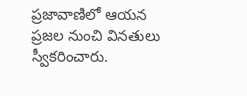ప్రజావాణిలో ఆయన ప్రజల నుంచి వినతులు స్వీకరించారు.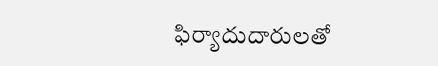ఫిర్యాదుదారులతో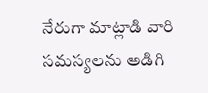నేరుగా మాట్లాడి వారి సమస్యలను అడిగి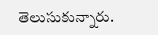తెలుసుకున్నారు.